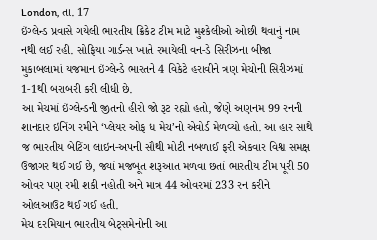London, તા. 17
ઇંગ્લેન્ડ પ્રવાસે ગયેલી ભારતીય ક્રિકેટ ટીમ માટે મુશ્કેલીઓ ઓછી થવાનું નામ નથી લઈ રહી. સોફિયા ગાર્ડન્સ ખાતે રમાયેલી વન-ડે સિરીઝના બીજા મુકાબલામાં યજમાન ઇંગ્લેન્ડે ભારતને 4 વિકેટે હરાવીને ત્રણ મેચોની સિરીઝમાં 1-1થી બરાબરી કરી લીધી છે.
આ મેચમાં ઇંગ્લેન્ડની જીતનો હીરો જો રૂટ રહ્યો હતો, જેણે અણનમ 99 રનની શાનદાર ઇનિંગ રમીને ‘પ્લેયર ઓફ ધ મેચ’નો એવોર્ડ મેળવ્યો હતો. આ હાર સાથે જ ભારતીય બેટિંગ લાઇન-અપની સૌથી મોટી નબળાઈ ફરી એકવાર વિશ્વ સમક્ષ ઉજાગર થઈ ગઈ છે, જ્યાં મજબૂત શરૂઆત મળવા છતાં ભારતીય ટીમ પૂરી 50 ઓવર પણ રમી શકી નહોતી અને માત્ર 44 ઓવરમાં 233 રન કરીને ઓલઆઉટ થઈ ગઈ હતી.
મેચ દરમિયાન ભારતીય બેટ્સમેનોની આ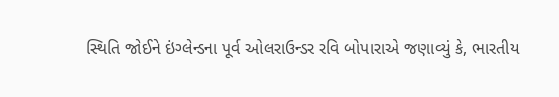સ્થિતિ જોઈને ઇંગ્લેન્ડના પૂર્વ ઓલરાઉન્ડર રવિ બોપારાએ જણાવ્યું કે, ભારતીય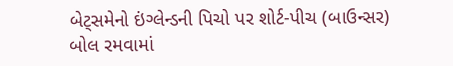બેટ્સમેનો ઇંગ્લેન્ડની પિચો પર શોર્ટ-પીચ (બાઉન્સર) બોલ રમવામાં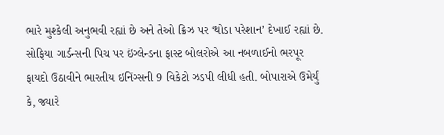ભારે મુશ્કેલી અનુભવી રહ્યાં છે અને તેઓ ક્રિઝ પર ‘થોડા પરેશાન’ દેખાઈ રહ્યાં છે.
સોફિયા ગાર્ડન્સની પિચ પર ઇંગ્લેન્ડના ફાસ્ટ બોલરોએ આ નબળાઈનો ભરપૂર ફાયદો ઉઠાવીને ભારતીય ઇનિંગ્સની 9 વિકેટો ઝડપી લીધી હતી. બોપારાએ ઉમેર્યું કે, જ્યારે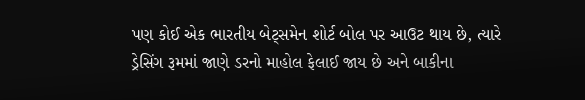પણ કોઈ એક ભારતીય બેટ્સમેન શોર્ટ બોલ પર આઉટ થાય છે, ત્યારે ડ્રેસિંગ રૂમમાં જાણે ડરનો માહોલ ફેલાઈ જાય છે અને બાકીના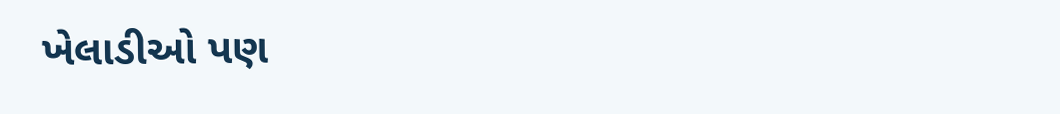ખેલાડીઓ પણ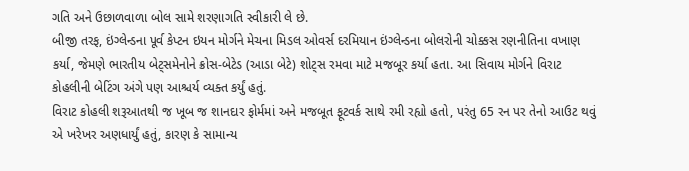ગતિ અને ઉછાળવાળા બોલ સામે શરણાગતિ સ્વીકારી લે છે.
બીજી તરફ, ઇંગ્લેન્ડના પૂર્વ કેપ્ટન ઇયન મોર્ગને મેચના મિડલ ઓવર્સ દરમિયાન ઇંગ્લેન્ડના બોલરોની ચોક્કસ રણનીતિના વખાણ કર્યા, જેમણે ભારતીય બેટ્સમેનોને ક્રોસ-બેટેડ (આડા બેટે) શોટ્સ રમવા માટે મજબૂર કર્યા હતા. આ સિવાય મોર્ગને વિરાટ કોહલીની બેટિંગ અંગે પણ આશ્ચર્ય વ્યક્ત કર્યું હતું.
વિરાટ કોહલી શરૂઆતથી જ ખૂબ જ શાનદાર ફોર્મમાં અને મજબૂત ફૂટવર્ક સાથે રમી રહ્યો હતો, પરંતુ 65 રન પર તેનો આઉટ થવું એ ખરેખર અણધાર્યું હતું, કારણ કે સામાન્ય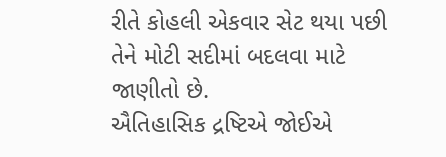રીતે કોહલી એકવાર સેટ થયા પછી તેને મોટી સદીમાં બદલવા માટે જાણીતો છે.
ઐતિહાસિક દ્રષ્ટિએ જોઈએ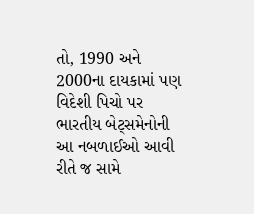તો, 1990 અને 2000ના દાયકામાં પણ વિદેશી પિચો પર ભારતીય બેટ્સમેનોની આ નબળાઈઓ આવી રીતે જ સામે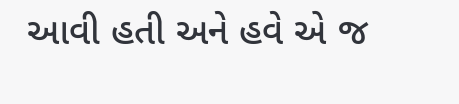આવી હતી અને હવે એ જ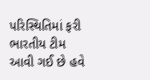પરિસ્થિતિમાં ફરી ભારતીય ટીમ આવી ગઈ છે હવે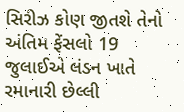સિરીઝ કોણ જીતશે તેનો અંતિમ ફેંસલો 19 જુલાઈએ લંડન ખાતે રમાનારી છેલ્લી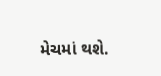મેચમાં થશે.